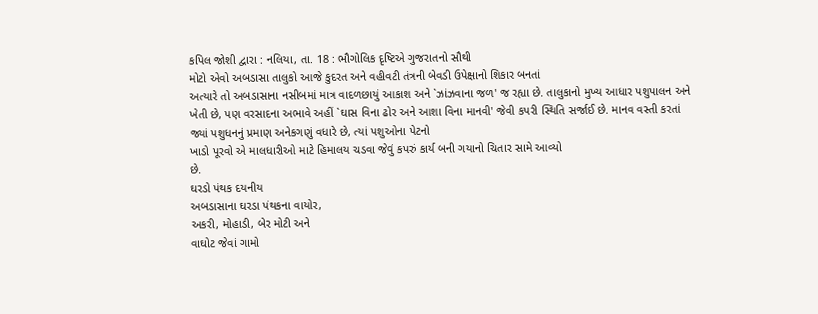કપિલ જોશી દ્વારા : નલિયા, તા. 18 : ભૌગોલિક દૃષ્ટિએ ગુજરાતનો સૌથી
મોટો એવો અબડાસા તાલુકો આજે કુદરત અને વહીવટી તંત્રની બેવડી ઉપેક્ષાનો શિકાર બનતાં
અત્યારે તો અબડાસાના નસીબમાં માત્ર વાદળછાયું આકાશ અને `ઝાંઝવાના જળ' જ રહ્યા છે. તાલુકાનો મુખ્ય આધાર પશુપાલન અને
ખેતી છે, પણ વરસાદના અભાવે અહીં `ઘાસ વિના ઢોર અને આશા વિના માનવી' જેવી કપરી સ્થિતિ સર્જાઈ છે. માનવ વસ્તી કરતાં
જ્યાં પશુધનનું પ્રમાણ અનેકગણું વધારે છે, ત્યાં પશુઓના પેટનો
ખાડો પૂરવો એ માલધારીઓ માટે હિમાલય ચડવા જેવું કપરું કાર્ય બની ગયાનો ચિતાર સામે આવ્યો
છે.
ઘરડો પંથક દયનીય
અબડાસાના ઘરડા પંથકના વાયોર,
અકરી, મોહાડી, બેર મોટી અને
વાઘોટ જેવાં ગામો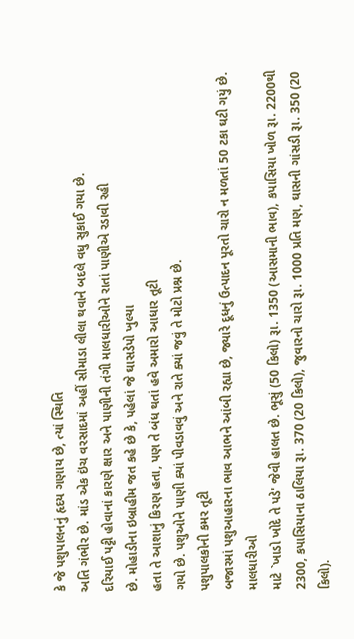કે જે પશુપાલનનું હૃદય ગણાય છે, ત્યાં સ્થિતિ
અતિ ગંભીર છે. માંડ એક ઇંચ વરસાદમાં અહીં સીમાડા લીલા થવાને બદલે વધુ સુકાઈ ગયા છે.
દરિયાઈ પટ્ટી હોવાનાં કારણે ક્ષાર અને પાણીની તંગી માલધારીઓને રાતાં પાણીએ રડાવી રહી
છે. મોહાડીના ઇબ્રાહીમ જત કહે છે કે, પહેલાં જે ઘાસડેપો ખુલ્યા
હતા તે આશાનું કિરણ હતા, પણ તે બંધ થતાં હવે અમારો આધાર તૂટી
ગયો છે. પશુઓને પાણી ક્યાં પીવડાવવું અને રાતે ક્યાં જવું તે મોટો પ્રશ્ન છે.
પશુપાલકોની કમર તૂટી
બજારમાં પશુઆહારના ભાવ આભને આંબી રહ્યા છે, જ્યારે દૂધનું ઉત્પાદન પૂરતો ચારો ન મળતાં 50 ટકા ઘટી ગયું છે. માલધારીઓ
માટે `ખાડો ખોદે તે પડે' જેવી હાલત છે. ભૂસું (50 કિલો) રૂા. 1350 (આસમાની ભાવ), કપાસિયા ખોળ રૂા. 2200થી 2300, કપાસિયાના ઠાલિયા રૂા. 370 (20 કિલો), જુવારનો ચારો રૂા. 1000 પ્રતિ મણ, ઘાસની ગાંસડી રૂા. 350 (20 કિલો).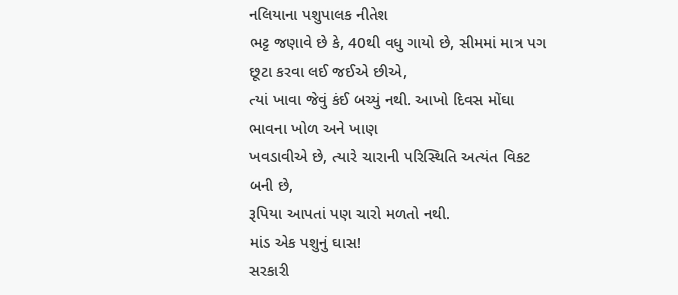નલિયાના પશુપાલક નીતેશ
ભટ્ટ જણાવે છે કે, 40થી વધુ ગાયો છે, સીમમાં માત્ર પગ છૂટા કરવા લઈ જઈએ છીએ,
ત્યાં ખાવા જેવું કંઈ બચ્યું નથી. આખો દિવસ મોંઘા ભાવના ખોળ અને ખાણ
ખવડાવીએ છે, ત્યારે ચારાની પરિસ્થિતિ અત્યંત વિકટ બની છે,
રૂપિયા આપતાં પણ ચારો મળતો નથી.
માંડ એક પશુનું ઘાસ!
સરકારી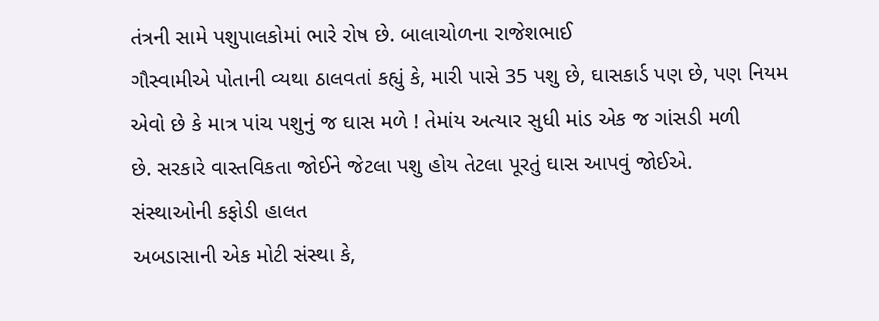તંત્રની સામે પશુપાલકોમાં ભારે રોષ છે. બાલાચોળના રાજેશભાઈ
ગૌસ્વામીએ પોતાની વ્યથા ઠાલવતાં કહ્યું કે, મારી પાસે 35 પશુ છે, ઘાસકાર્ડ પણ છે, પણ નિયમ
એવો છે કે માત્ર પાંચ પશુનું જ ઘાસ મળે ! તેમાંય અત્યાર સુધી માંડ એક જ ગાંસડી મળી
છે. સરકારે વાસ્તવિકતા જોઈને જેટલા પશુ હોય તેટલા પૂરતું ઘાસ આપવું જોઈએ.
સંસ્થાઓની કફોડી હાલત
અબડાસાની એક મોટી સંસ્થા કે,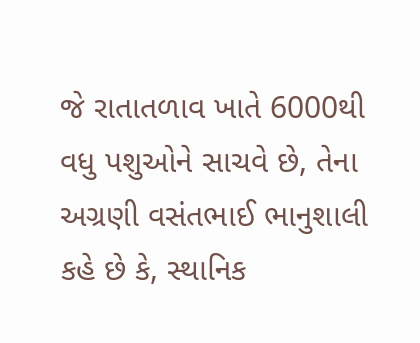જે રાતાતળાવ ખાતે 6000થી વધુ પશુઓને સાચવે છે, તેના અગ્રણી વસંતભાઈ ભાનુશાલી કહે છે કે, સ્થાનિક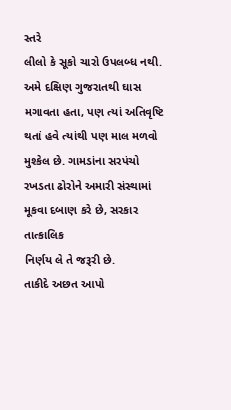સ્તરે
લીલો કે સૂકો ચારો ઉપલબ્ધ નથી. અમે દક્ષિણ ગુજરાતથી ઘાસ મગાવતા હતા, પણ ત્યાં અતિવૃષ્ટિ થતાં હવે ત્યાંથી પણ માલ મળવો મુશ્કેલ છે. ગામડાંના સરપંચો
રખડતા ઢોરોને અમારી સંસ્થામાં મૂકવા દબાણ કરે છે, સરકાર તાત્કાલિક
નિર્ણય લે તે જરૂરી છે.
તાકીદે અછત આપો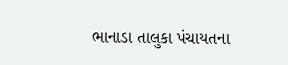ભાનાડા તાલુકા પંચાયતના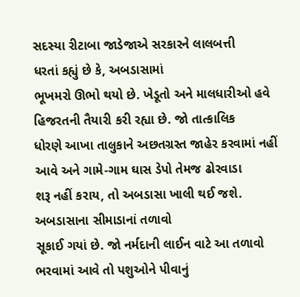સદસ્યા રીટાબા જાડેજાએ સરકારને લાલબત્તી
ધરતાં કહ્યું છે કે, અબડાસામાં
ભૂખમરો ઊભો થયો છે. ખેડૂતો અને માલધારીઓ હવે હિજરતની તૈયારી કરી રહ્યા છે. જો તાત્કાલિક
ધોરણે આખા તાલુકાને અછતગ્રસ્ત જાહેર કરવામાં નહીં આવે અને ગામે-ગામ ઘાસ ડેપો તેમજ ઢોરવાડા
શરૂ નહીં કરાય, તો અબડાસા ખાલી થઈ જશે. અબડાસાના સીમાડાનાં તળાવો
સૂકાઈ ગયાં છે. જો નર્મદાની લાઈન વાટે આ તળાવો ભરવામાં આવે તો પશુઓને પીવાનું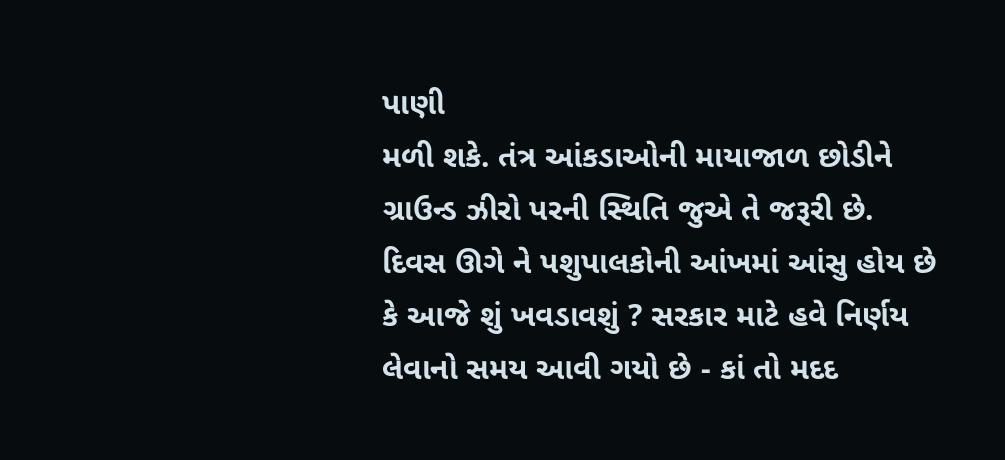પાણી
મળી શકે. તંત્ર આંકડાઓની માયાજાળ છોડીને ગ્રાઉન્ડ ઝીરો પરની સ્થિતિ જુએ તે જરૂરી છે.
દિવસ ઊગે ને પશુપાલકોની આંખમાં આંસુ હોય છે કે આજે શું ખવડાવશું ? સરકાર માટે હવે નિર્ણય લેવાનો સમય આવી ગયો છે - કાં તો મદદ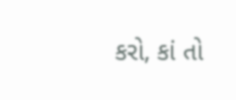કરો, કાં તો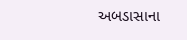અબડાસાના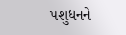પશુધનને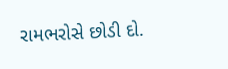રામભરોસે છોડી દો.